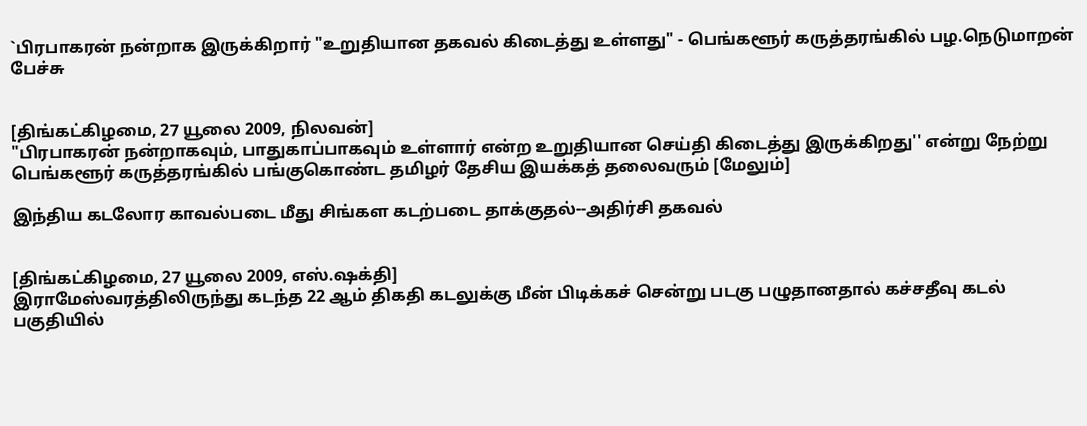`பிரபாகரன் நன்றாக இருக்கிறார் "உறுதியான தகவல் கிடைத்து உள்ளது" - பெங்களூர் கருத்தரங்கில் பழ.நெடுமாறன் பேச்சு


[திங்கட்கிழமை, 27 யூலை 2009, நிலவன்]
"பிரபாகரன் நன்றாகவும், பாதுகாப்பாகவும் உள்ளார் என்ற உறுதியான செய்தி கிடைத்து இருக்கிறது'' என்று நேற்று பெங்களூர் கருத்தரங்கில் பங்குகொண்ட தமிழர் தேசிய இயக்கத் தலைவரும் [மேலும்]

இந்திய கடலோர காவல்படை மீது சிங்கள கடற்படை தாக்குதல்--அதிர்சி தகவல்


[திங்கட்கிழமை, 27 யூலை 2009, எஸ்.ஷக்தி]
இராமேஸ்வரத்திலிருந்து கடந்த 22 ஆம் திகதி கடலுக்கு மீன் பிடிக்கச் சென்று படகு பழுதானதால் கச்சதீவு கடல் பகுதியில்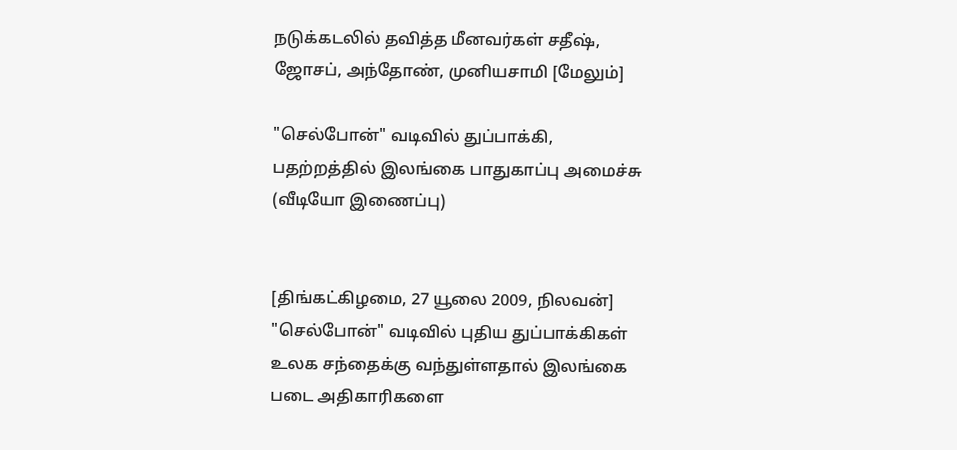நடுக்கடலில் தவித்த மீனவர்கள் சதீஷ், ஜோசப், அந்தோண், முனியசாமி [மேலும்]

"செல்போன்" வடிவில் துப்பாக்கி, பதற்றத்தில் இலங்கை பாதுகாப்பு அமைச்சு (வீடியோ இணைப்பு)


[திங்கட்கிழமை, 27 யூலை 2009, நிலவன்]
"செல்போன்" வடிவில் புதிய துப்பாக்கிகள் உலக சந்தைக்கு வந்துள்ளதால் இலங்கை படை அதிகாரிகளை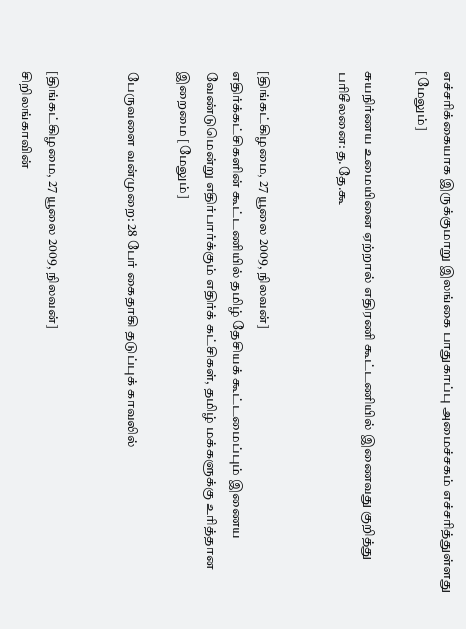எச்சரிக்கையாக இருக்குமாறு இலங்கை பாதுகாப்பு அமைச்சகம் எச்சரித்துள்ளது
[மேலும்]

சுயநிர்ணய உமையினை ஏற்றால் எதிரணி கூட்டணியில் இணைவது குறித்து பரிசீலனை: த.தே.கூ


[திங்கட்கிழமை, 27 யூலை 2009, நிலவன்]
எதிர்க்கட்சிகளின் கூட்டணியில் தமிழ் தேசியக் கூட்டமைப்பும் இணைய வேண்டுமென்று எதிர்பார்க்கும் எதிர்க் கட்சிகள், தமிழ் மக்களுக்கு உரித்தான இறைமை [மேலும்]

பேருவளை வன்முறை: 28 பேர் கைதாகி தடுப்புக் காவலில்


[திங்கட்கிழமை, 27 யூலை 2009, நிலவன்]
சிறிலங்காவின்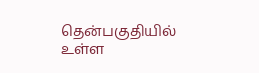தென்பகுதியில் உள்ள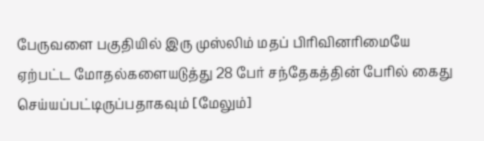பேருவளை பகுதியில் இரு முஸ்லிம் மதப் பிரிவினரிமையே ஏற்பட்ட மோதல்களையடுத்து 28 பேர் சந்தேகத்தின் பேரில் கைது செய்யப்பட்டிருப்பதாகவும் [மேலும்]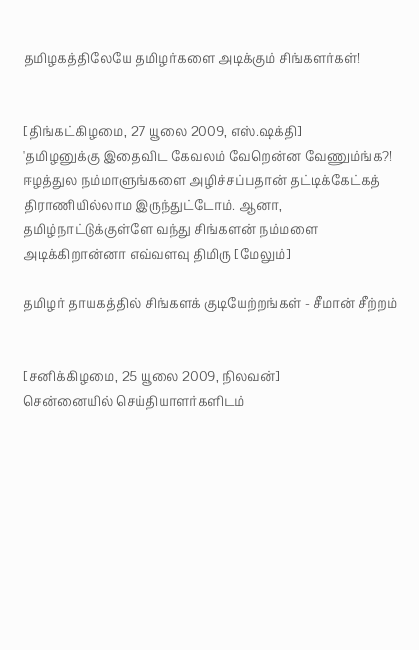தமிழகத்திலேயே தமிழர்களை அடிக்கும் சிங்களர்கள்!


[திங்கட்கிழமை, 27 யூலை 2009, எஸ்.ஷக்தி]
'தமிழனுக்கு இதைவிட கேவலம் வேறென்ன வேணும்ங்க?! ஈழத்துல நம்மாளுங்களை அழிச்சப்பதான் தட்டிக்கேட்கத் திராணியில்லாம இருந்துட்டோம். ஆனா, தமிழ்நாட்டுக்குள்ளே வந்து சிங்களன் நம்மளை அடிக்கிறான்னா எவ்வளவு திமிரு [மேலும்]

தமிழர் தாயகத்தில் சிங்களக் குடியேற்றங்கள் - சீமான் சீற்றம்


[சனிக்கிழமை, 25 யூலை 2009, நிலவன்]
சென்னையில் செய்தியாளர்களிடம்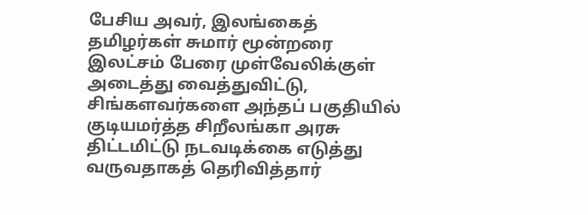பேசிய அவர், இலங்கைத் தமிழர்கள் சுமார் மூன்றரை இலட்சம் பேரை முள்வேலிக்குள் அடைத்து வைத்துவிட்டு, சிங்களவர்களை அந்தப் பகுதியில் குடியமர்த்த சிறீலங்கா அரசு திட்டமிட்டு நடவடிக்கை எடுத்து வருவதாகத் தெரிவித்தார்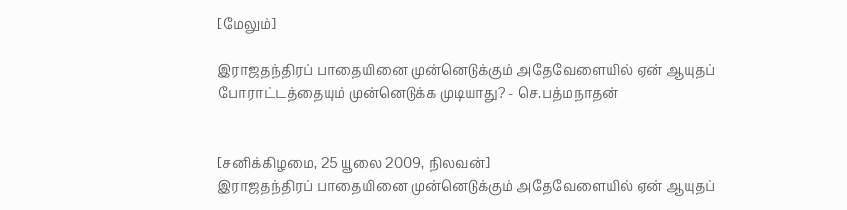[மேலும்]

இராஜதந்திரப் பாதையினை முன்னெடுக்கும் அதேவேளையில் ஏன் ஆயுதப் போராட்டத்தையும் முன்னெடுக்க முடியாது? - செ.பத்மநாதன்


[சனிக்கிழமை, 25 யூலை 2009, நிலவன்]
இராஜதந்திரப் பாதையினை முன்னெடுக்கும் அதேவேளையில் ஏன் ஆயுதப்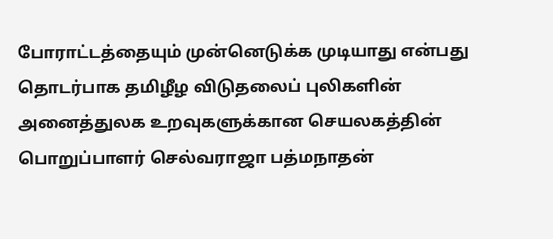போராட்டத்தையும் முன்னெடுக்க முடியாது என்பது தொடர்பாக தமிழீழ விடுதலைப் புலிகளின் அனைத்துலக உறவுகளுக்கான செயலகத்தின் பொறுப்பாளர் செல்வராஜா பத்மநாதன்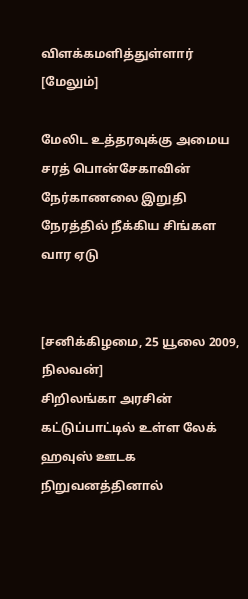விளக்கமளித்துள்ளார் [மேலும்]

மேலிட உத்தரவுக்கு அமைய சரத் பொன்சேகாவின் நேர்காணலை இறுதி நேரத்தில் நீக்கிய சிங்கள வார ஏடு


[சனிக்கிழமை, 25 யூலை 2009, நிலவன்]
சிறிலங்கா அரசின் கட்டுப்பாட்டில் உள்ள லேக் ஹவுஸ் ஊடக நிறுவனத்தினால்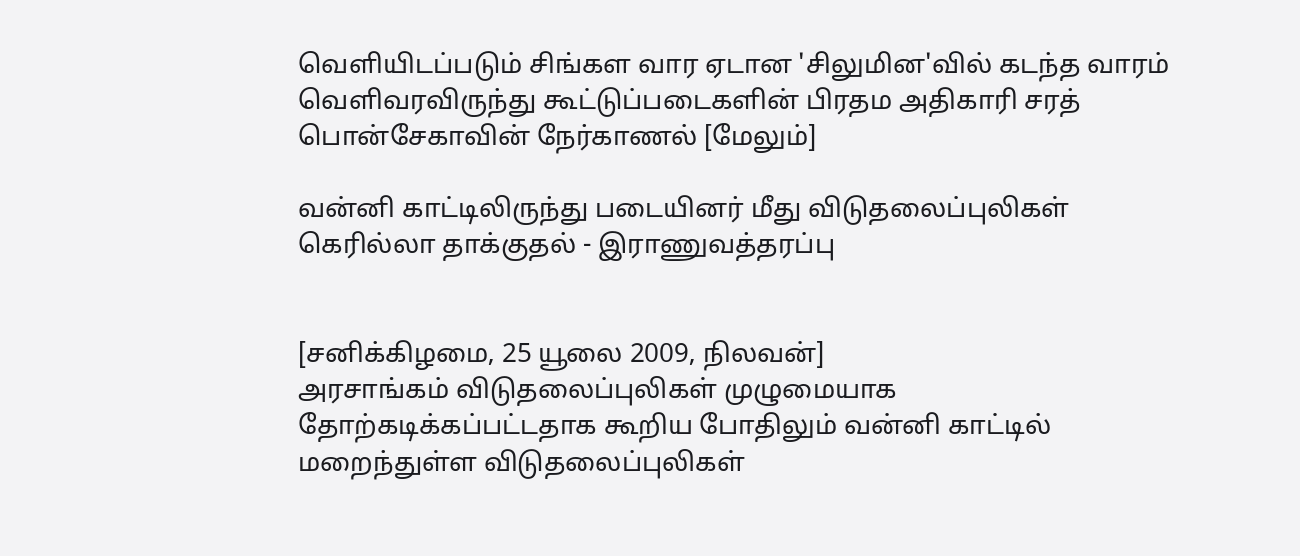வெளியிடப்படும் சிங்கள வார ஏடான 'சிலுமின'வில் கடந்த வாரம் வெளிவரவிருந்து கூட்டுப்படைகளின் பிரதம அதிகாரி சரத் பொன்சேகாவின் நேர்காணல் [மேலும்]

வன்னி காட்டிலிருந்து படையினர் மீது விடுதலைப்புலிகள் கெரில்லா தாக்குதல் - இராணுவத்தரப்பு


[சனிக்கிழமை, 25 யூலை 2009, நிலவன்]
அரசாங்கம் விடுதலைப்புலிகள் முழுமையாக தோற்கடிக்கப்பட்டதாக கூறிய போதிலும் வன்னி காட்டில் மறைந்துள்ள விடுதலைப்புலிகள்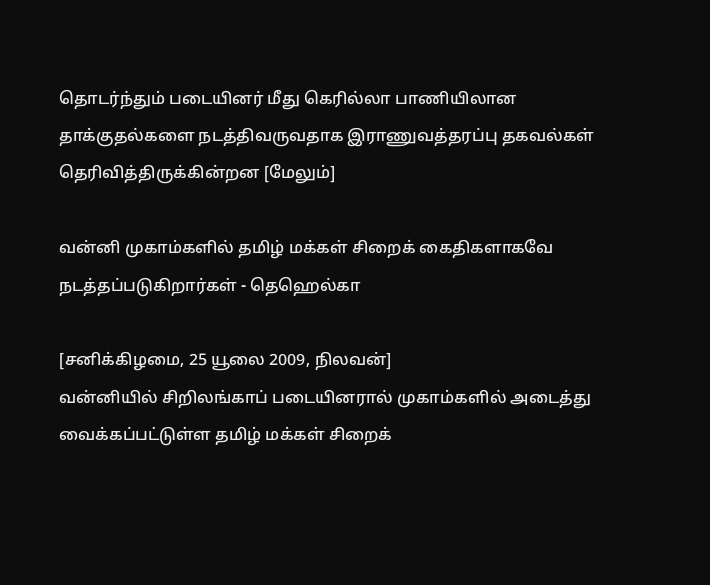தொடர்ந்தும் படையினர் மீது கெரில்லா பாணியிலான தாக்குதல்களை நடத்திவருவதாக இராணுவத்தரப்பு தகவல்கள் தெரிவித்திருக்கின்றன [மேலும்]

வன்னி முகாம்களில் தமிழ் மக்கள் சிறைக் கைதிகளாகவே நடத்தப்படுகிறார்கள் - தெஹெல்கா

[சனிக்கிழமை, 25 யூலை 2009, நிலவன்]
வன்னியில் சிறிலங்காப் படையினரால் முகாம்களில் அடைத்து வைக்கப்பட்டுள்ள தமிழ் மக்கள் சிறைக்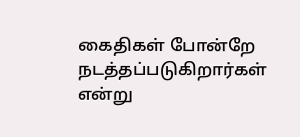கைதிகள் போன்றே நடத்தப்படுகிறார்கள் என்று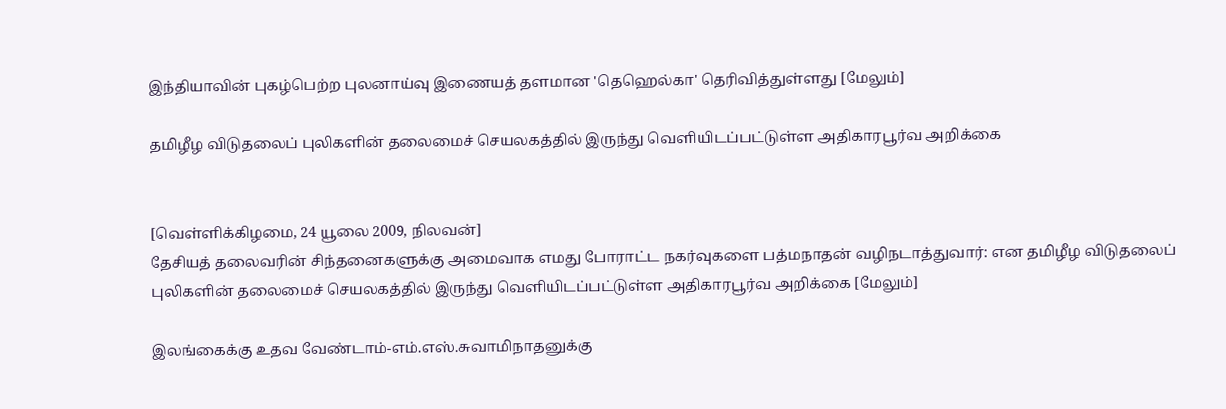இந்தியாவின் புகழ்பெற்ற புலனாய்வு இணையத் தளமான 'தெஹெல்கா' தெரிவித்துள்ளது [மேலும்]

தமிழீழ விடுதலைப் புலிகளின் தலைமைச் செயலகத்தில் இருந்து வெளியிடப்பட்டுள்ள அதிகாரபூர்வ அறிக்கை


[வெள்ளிக்கிழமை, 24 யூலை 2009, நிலவன்]
தேசியத் தலைவரின் சிந்தனைகளுக்கு அமைவாக எமது போராட்ட நகர்வுகளை பத்மநாதன் வழிநடாத்துவார்: என தமிழீழ விடுதலைப் புலிகளின் தலைமைச் செயலகத்தில் இருந்து வெளியிடப்பட்டுள்ள அதிகாரபூர்வ அறிக்கை [மேலும்]

இலங்கைக்கு உதவ வேண்டாம்-எம்.எஸ்.சுவாமிநாதனுக்கு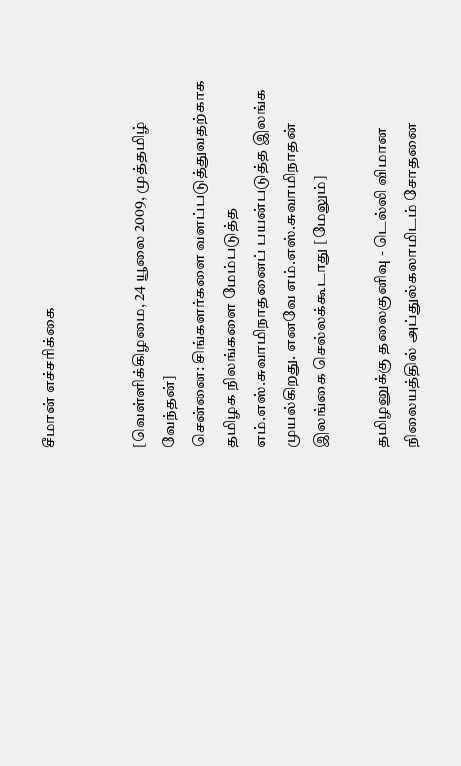சீமான் எச்சரிக்கை


[வெள்ளிக்கிழமை, 24 யூலை 2009, முத்தமிழ் வேந்தன்]
சென்னை: சிங்களர்களை வளப்படுத்துவதற்காக தமிழக நிலங்களை மேம்படுத்த எம்.எஸ்.சுவாமிநாதனைப் பயன்படுத்த இலங்க முயல்கிறது. எனவே எம்.எஸ்.சுவாமிநாதன் இலங்கை செல்லக்கூடாது [மேலும்]

தமிழனுக்கு தலைகுனிவு - டெல்லி விமான நிலையத்தில் அப்துல்கலாமிடம் சோதனை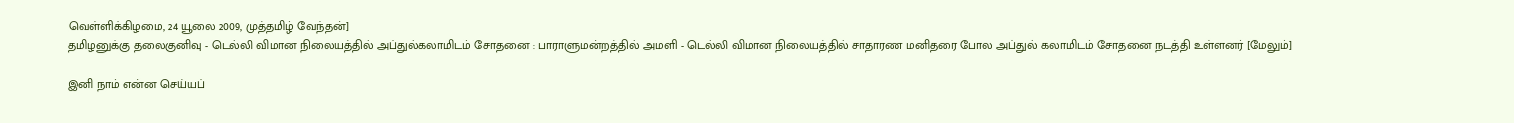வெள்ளிக்கிழமை, 24 யூலை 2009, முத்தமிழ் வேந்தன்]
தமிழனுக்கு தலைகுனிவு - டெல்லி விமான நிலையத்தில் அப்துல்கலாமிடம் சோதனை : பாராளுமன்றத்தில் அமளி - டெல்லி விமான நிலையத்தில் சாதாரண மனிதரை போல அப்துல் கலாமிடம் சோதனை நடத்தி உள்ளனர் [மேலும்]

இனி நாம் என்ன செய்யப்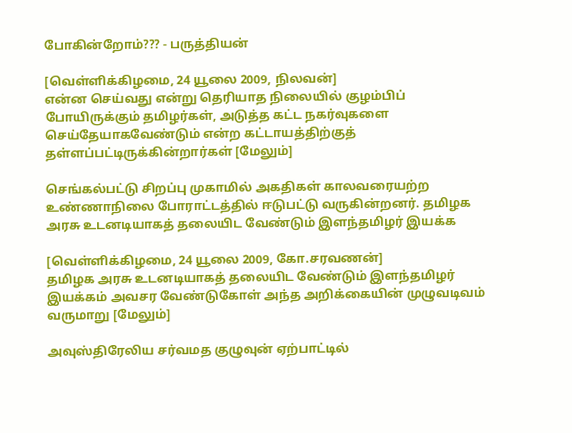போகின்றோம்??? - பருத்தியன்

[வெள்ளிக்கிழமை, 24 யூலை 2009, நிலவன்]
என்ன செய்வது என்று தெரியாத நிலையில் குழம்பிப் போயிருக்கும் தமிழர்கள், அடுத்த கட்ட நகர்வுகளை செய்தேயாகவேண்டும் என்ற கட்டாயத்திற்குத் தள்ளப்பட்டிருக்கின்றார்கள் [மேலும்]

செங்கல்பட்டு சிறப்பு முகாமில் அகதிகள் காலவரையற்ற உண்ணாநிலை போராட்டத்தில் ஈடுபட்டு வருகின்றனர். தமிழக அரசு உடனடியாகத் தலையிட வேண்டும் இளந்தமிழர் இயக்க

[வெள்ளிக்கிழமை, 24 யூலை 2009, கோ.சரவணன்]
தமிழக அரசு உடனடியாகத் தலையிட வேண்டும் இளந்தமிழர் இயக்கம் அவசர வேண்டுகோள் அந்த அறிக்கையின் முழுவடிவம் வருமாறு [மேலும்]

அவுஸ்திரேலிய சர்வமத குழுவுன் ஏற்பாட்டில்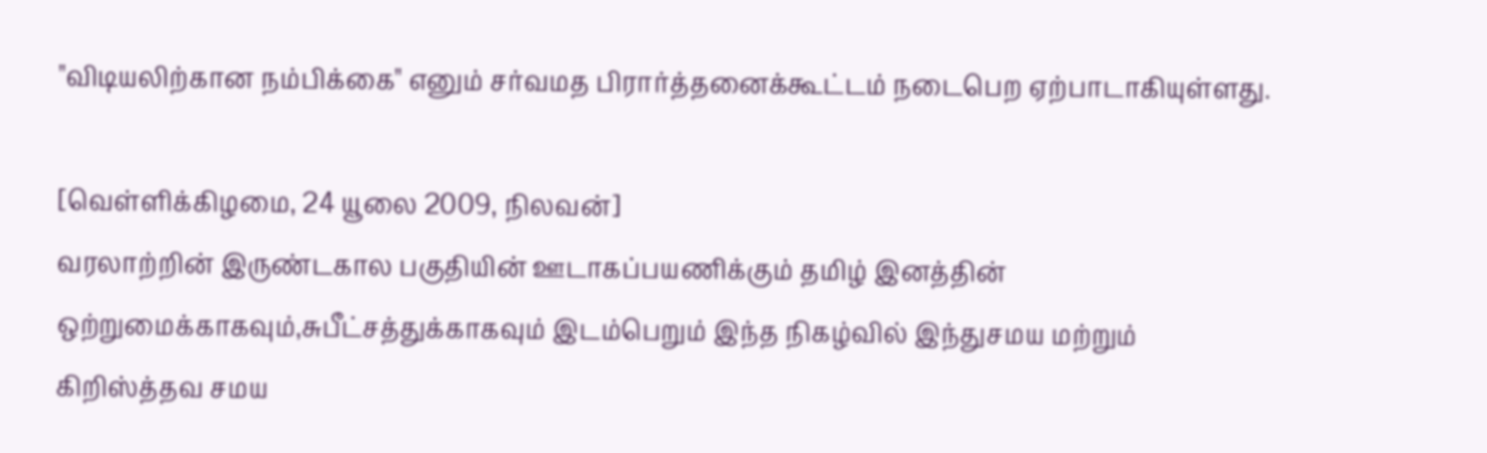"விடியலிற்கான நம்பிக்கை" எனும் சர்வமத பிரார்த்தனைக்கூட்டம் நடைபெற ஏற்பாடாகியுள்ளது.

[வெள்ளிக்கிழமை, 24 யூலை 2009, நிலவன்]
வரலாற்றின் இருண்டகால பகுதியின் ஊடாகப்பயணிக்கும் தமிழ் இனத்தின் ஒற்றுமைக்காகவும்,சுபீட்சத்துக்காகவும் இடம்பெறும் இந்த நிகழ்வில் இந்துசமய மற்றும் கிறிஸ்த்தவ சமய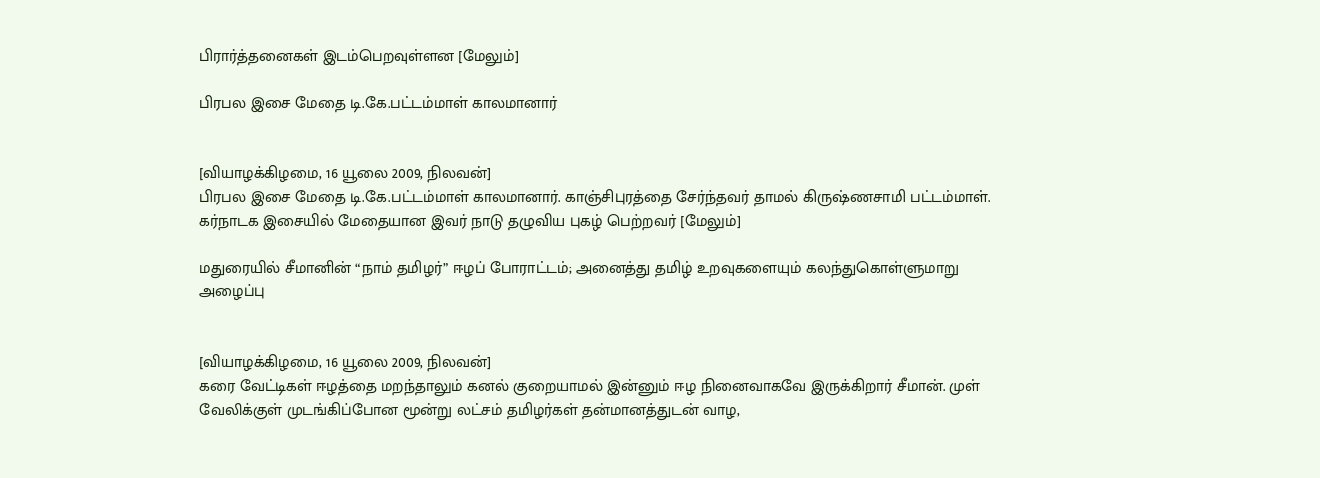பிரார்த்தனைகள் இடம்பெறவுள்ளன [மேலும்]

பிரபல இசை மேதை டி.கே.பட்டம்மாள் காலமானார்


[வியாழக்கிழமை, 16 யூலை 2009, நிலவன்]
பிரபல இசை மேதை டி.கே.பட்டம்மாள் காலமானார். காஞ்சிபுரத்தை சேர்ந்தவர் தாமல் கிருஷ்ணசாமி பட்டம்மாள். கர்நாடக இசையில் மேதையான இவர் நாடு தழுவிய புகழ் பெற்றவர் [மேலும்]

மதுரையில் சீமானின் “நாம் தமிழர்” ஈழப் போராட்டம்; அனைத்து தமிழ் உறவுகளையும் கலந்துகொள்ளுமாறு அழைப்பு


[வியாழக்கிழமை, 16 யூலை 2009, நிலவன்]
கரை வேட்டிகள் ஈழத்தை மறந்தாலும் கனல் குறையாமல் இன்னும் ஈழ நினைவாகவே இருக்கிறார் சீமான். முள் வேலிக்குள் முடங்கிப்போன மூன்று லட்சம் தமிழர்கள் தன்மானத்துடன் வாழ,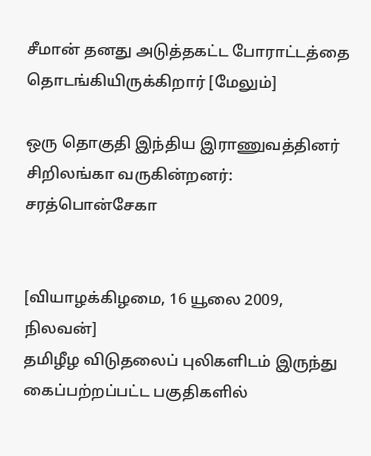சீமான் தனது அடுத்தகட்ட போராட்டத்தை தொடங்கியிருக்கிறார் [மேலும்]

ஒரு தொகுதி இந்திய இராணுவத்தினர் சிறிலங்கா வருகின்றனர்: சரத்பொன்சேகா


[வியாழக்கிழமை, 16 யூலை 2009, நிலவன்]
தமிழீழ விடுதலைப் புலிகளிடம் இருந்து கைப்பற்றப்பட்ட பகுதிகளில்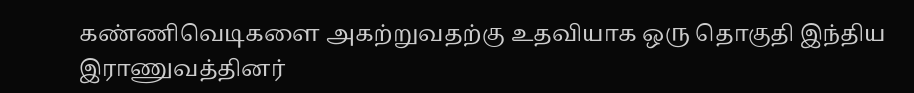கண்ணிவெடிகளை அகற்றுவதற்கு உதவியாக ஒரு தொகுதி இந்திய இராணுவத்தினர்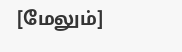[மேலும்]